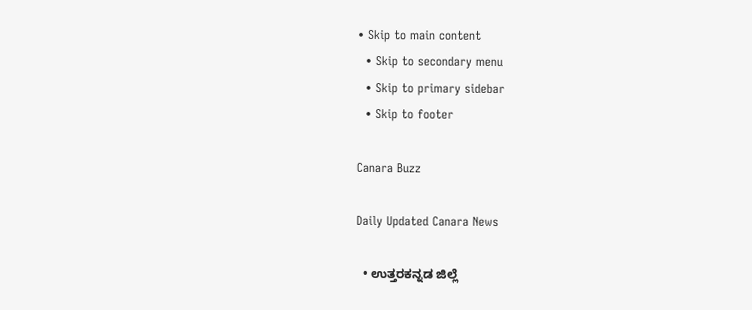• Skip to main content
  • Skip to secondary menu
  • Skip to primary sidebar
  • Skip to footer

Canara Buzz

Daily Updated Canara News

  • ಉತ್ತರಕನ್ನಡ ಜಿಲ್ಲೆ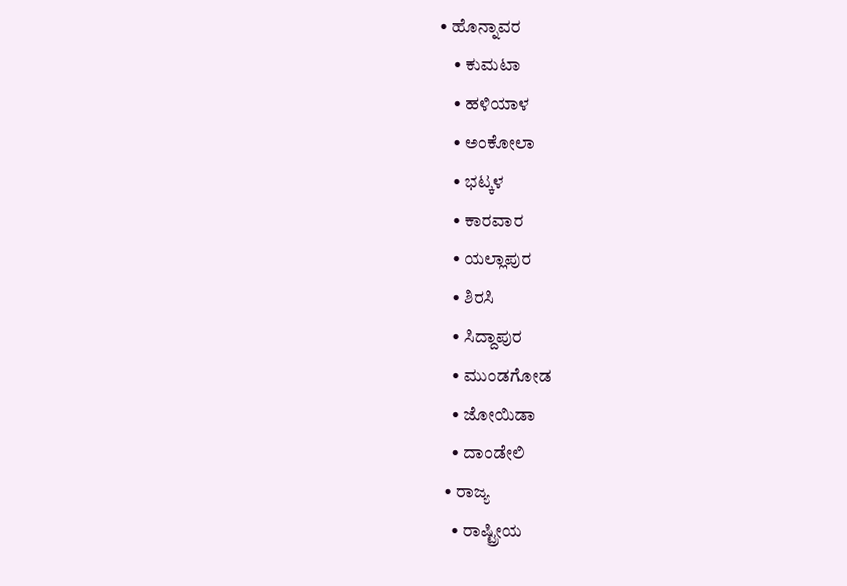• ಹೊನ್ನಾವರ
    • ಕುಮಟಾ
    • ಹಳಿಯಾಳ
    • ಅಂಕೋಲಾ
    • ಭಟ್ಕಳ
    • ಕಾರವಾರ
    • ಯಲ್ಲಾಪುರ
    • ಶಿರಸಿ
    • ಸಿದ್ದಾಪುರ
    • ಮುಂಡಗೋಡ
    • ಜೋಯಿಡಾ
    • ದಾಂಡೇಲಿ
  • ರಾಜ್ಯ
    • ರಾಷ್ಟ್ರೀಯ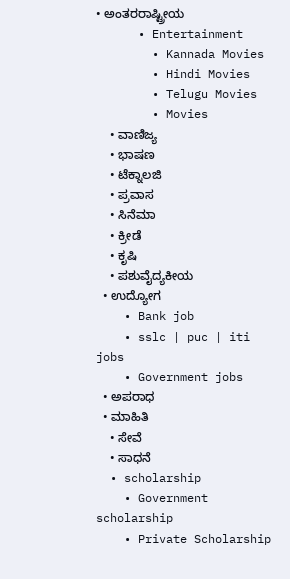• ಅಂತರರಾಷ್ಟ್ರೀಯ
      • Entertainment
        • Kannada Movies
        • Hindi Movies
        • Telugu Movies
        • Movies
    • ವಾಣಿಜ್ಯ
    • ಭಾಷಣ
    • ಟೆಕ್ನಾಲಜಿ
    • ಪ್ರವಾಸ
    • ಸಿನೆಮಾ
    • ಕ್ರೀಡೆ
    • ಕೃಷಿ
    • ಪಶುವೈದ್ಯಕೀಯ
  • ಉದ್ಯೋಗ
    • Bank job
    • sslc | puc | iti jobs
    • Government jobs
  • ಅಪರಾಧ
  • ಮಾಹಿತಿ
    • ಸೇವೆ
    • ಸಾಧನೆ
  • scholarship
    • Government scholarship
    • Private Scholarship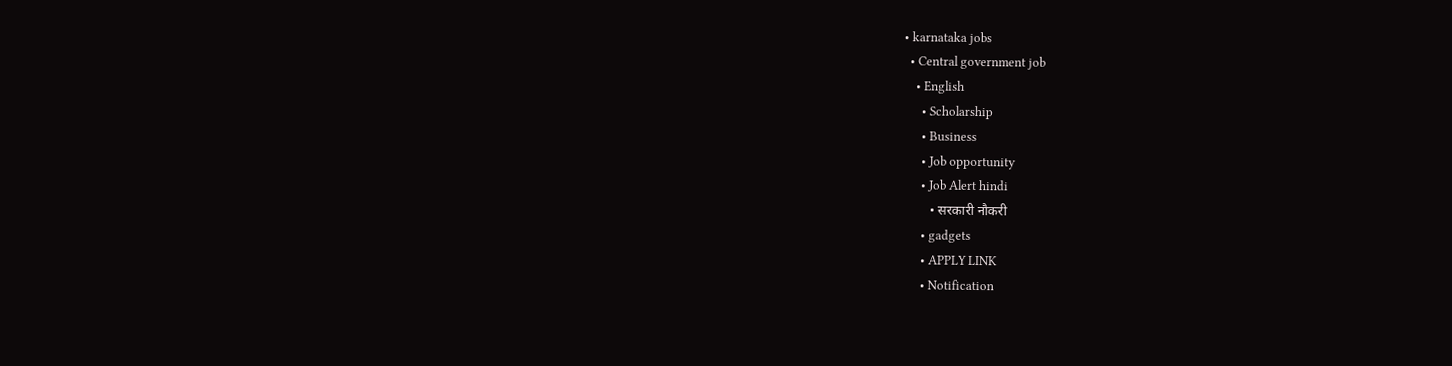• karnataka jobs
  • Central government job
    • English
      • Scholarship
      • Business
      • Job opportunity
      • Job Alert hindi
        • सरकारी नौकरी
      • gadgets
      • APPLY LINK
      • Notification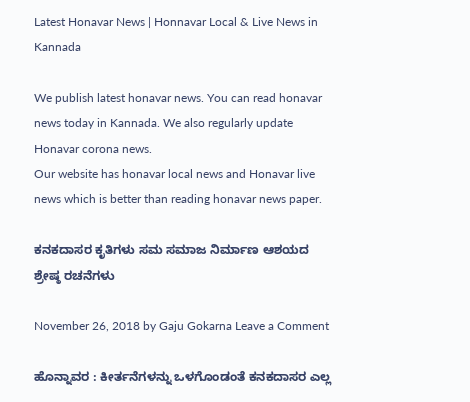Latest Honavar News | Honnavar Local & Live News in Kannada

We publish latest honavar news. You can read honavar news today in Kannada. We also regularly update Honavar corona news.
Our website has honavar local news and Honavar live news which is better than reading honavar news paper.

ಕನಕದಾಸರ ಕೃತಿಗಳು ಸಮ ಸಮಾಜ ನಿರ್ಮಾಣ ಆಶಯದ ಶ್ರೇಷ್ಠ ರಚನೆಗಳು

November 26, 2018 by Gaju Gokarna Leave a Comment

ಹೊನ್ನಾವರ : ಕೀರ್ತನೆಗಳನ್ನು ಒಳಗೊಂಡಂತೆ ಕನಕದಾಸರ ಎಲ್ಲ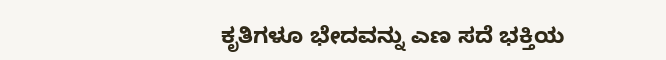ಕೃತಿಗಳೂ ಭೇದವನ್ನು ಎಣ ಸದೆ ಭಕ್ತಿಯ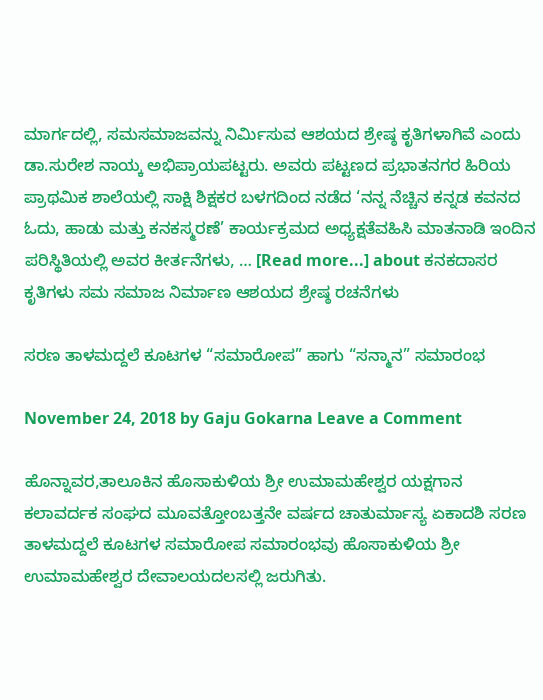ಮಾರ್ಗದಲ್ಲಿ, ಸಮಸಮಾಜವನ್ನು ನಿರ್ಮಿಸುವ ಆಶಯದ ಶ್ರೇಷ್ಠ ಕೃತಿಗಳಾಗಿವೆ ಎಂದು ಡಾ.ಸುರೇಶ ನಾಯ್ಕ ಅಭಿಪ್ರಾಯಪಟ್ಟರು. ಅವರು ಪಟ್ಟಣದ ಪ್ರಭಾತನಗರ ಹಿರಿಯ ಪ್ರಾಥಮಿಕ ಶಾಲೆಯಲ್ಲಿ ಸಾಕ್ಷಿ ಶಿಕ್ಷಕರ ಬಳಗದಿಂದ ನಡೆದ ‘ನನ್ನ ನೆಚ್ಚಿನ ಕನ್ನಡ ಕವನದ ಓದು, ಹಾಡು ಮತ್ತು ಕನಕಸ್ಮರಣೆ’ ಕಾರ್ಯಕ್ರಮದ ಅಧ್ಯಕ್ಷತೆವಹಿಸಿ ಮಾತನಾಡಿ ಇಂದಿನ ಪರಿಸ್ಥಿತಿಯಲ್ಲಿ ಅವರ ಕೀರ್ತನೆಗಳು, … [Read more...] about ಕನಕದಾಸರ ಕೃತಿಗಳು ಸಮ ಸಮಾಜ ನಿರ್ಮಾಣ ಆಶಯದ ಶ್ರೇಷ್ಠ ರಚನೆಗಳು

ಸರಣ ತಾಳಮದ್ದಲೆ ಕೂಟಗಳ “ಸಮಾರೋಪ” ಹಾಗು “ಸನ್ಮಾನ” ಸಮಾರಂಭ

November 24, 2018 by Gaju Gokarna Leave a Comment

ಹೊನ್ನಾವರ,ತಾಲೂಕಿನ ಹೊಸಾಕುಳಿಯ ಶ್ರೀ ಉಮಾಮಹೇಶ್ವರ ಯಕ್ಷಗಾನ ಕಲಾವರ್ದಕ ಸಂಘದ ಮೂವತ್ತೋಂಬತ್ತನೇ ವರ್ಷದ ಚಾತುರ್ಮಾಸ್ಯ ಏಕಾದಶಿ ಸರಣ ತಾಳಮದ್ದಲೆ ಕೂಟಗಳ ಸಮಾರೋಪ ಸಮಾರಂಭವು ಹೊಸಾಕುಳಿಯ ಶ್ರೀ ಉಮಾಮಹೇಶ್ವರ ದೇವಾಲಯದಲಸಲ್ಲಿ ಜರುಗಿತು.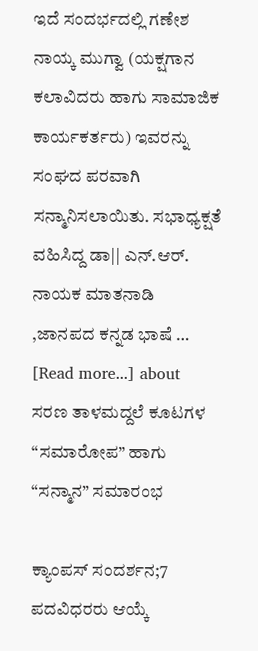ಇದೆ ಸಂದರ್ಭದಲ್ಲಿ ಗಣೇಶ ನಾಯ್ಕ ಮುಗ್ವಾ (ಯಕ್ಷಗಾನ ಕಲಾವಿದರು ಹಾಗು ಸಾಮಾಜಿಕ ಕಾರ್ಯಕರ್ತರು) ಇವರನ್ನು ಸಂಘದ ಪರವಾಗಿ ಸನ್ಮಾನಿಸಲಾಯಿತು. ಸಭಾಧ್ಯಕ್ಷತೆ ವಹಿಸಿದ್ದ ಡಾ|| ಎನ್.ಆರ್. ನಾಯಕ ಮಾತನಾಡಿ ,ಜಾನಪದ ಕನ್ನಡ ಭಾಷೆ … [Read more...] about ಸರಣ ತಾಳಮದ್ದಲೆ ಕೂಟಗಳ “ಸಮಾರೋಪ” ಹಾಗು “ಸನ್ಮಾನ” ಸಮಾರಂಭ

ಕ್ಯಾಂಪಸ್ ಸಂದರ್ಶನ;7 ಪದವಿಧರರು ಆಯ್ಕೆ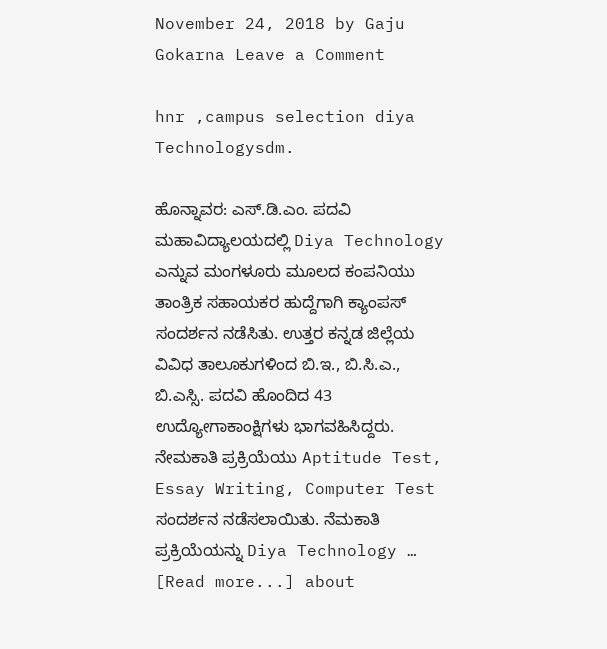November 24, 2018 by Gaju Gokarna Leave a Comment

hnr ,campus selection diya Technologysdm.

ಹೊನ್ನಾವರ: ಎಸ್.ಡಿ.ಎಂ. ಪದವಿ ಮಹಾವಿದ್ಯಾಲಯದಲ್ಲಿ Diya Technology ಎನ್ನುವ ಮಂಗಳೂರು ಮೂಲದ ಕಂಪನಿಯು ತಾಂತ್ರಿಕ ಸಹಾಯಕರ ಹುದ್ದೆಗಾಗಿ ಕ್ಯಾಂಪಸ್ ಸಂದರ್ಶನ ನಡೆಸಿತು. ಉತ್ತರ ಕನ್ನಡ ಜಿಲ್ಲೆಯ ವಿವಿಧ ತಾಲೂಕುಗಳಿಂದ ಬಿ.ಇ., ಬಿ.ಸಿ.ಎ., ಬಿ.ಎಸ್ಸಿ. ಪದವಿ ಹೊಂದಿದ 43 ಉದ್ಯೋಗಾಕಾಂಕ್ಷಿಗಳು ಭಾಗವಹಿಸಿದ್ದರು. ನೇಮಕಾತಿ ಪ್ರಕ್ರಿಯೆಯು Aptitude Test, Essay Writing, Computer Test ಸಂದರ್ಶನ ನಡೆಸಲಾಯಿತು. ನೆಮಕಾತಿ ಪ್ರಕ್ರಿಯೆಯನ್ನು Diya Technology … [Read more...] about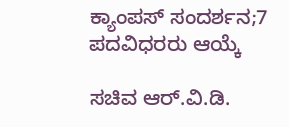ಕ್ಯಾಂಪಸ್ ಸಂದರ್ಶನ;7 ಪದವಿಧರರು ಆಯ್ಕೆ

ಸಚಿವ ಆರ್.ವಿ.ಡಿ.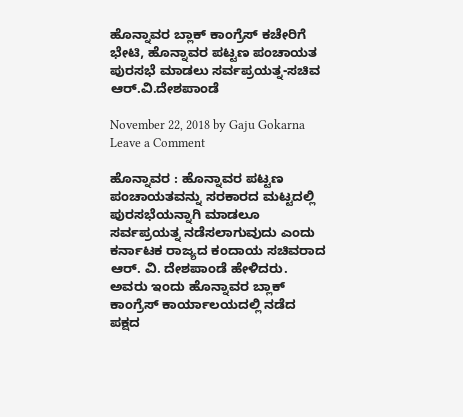ಹೊನ್ನಾವರ ಬ್ಲಾಕ್ ಕಾಂಗ್ರೆಸ್ ಕಚೇರಿಗೆ ಭೇಟಿ, ಹೊನ್ನಾವರ ಪಟ್ಟಣ ಪಂಚಾಯತ ಪುರಸಭೆ ಮಾಡಲು ಸರ್ವಪ್ರಯತ್ನ-ಸಚಿವ ಆರ್.ವಿ.ದೇಶಪಾಂಡೆ

November 22, 2018 by Gaju Gokarna Leave a Comment

ಹೊನ್ನಾವರ : ಹೊನ್ನಾವರ ಪಟ್ಟಣ ಪಂಚಾಯತವನ್ನು ಸರಕಾರದ ಮಟ್ಟದಲ್ಲಿ ಪುರಸಭೆಯನ್ನಾಗಿ ಮಾಡಲೂ ಸರ್ವಪ್ರಯತ್ನ ನಡೆಸಲಾಗುವುದು ಎಂದು ಕರ್ನಾಟಕ ರಾಜ್ಯದ ಕಂದಾಯ ಸಚಿವರಾದ ಆರ್. ವಿ. ದೇಶಪಾಂಡೆ ಹೇಳಿದರು. ಅವರು ಇಂದು ಹೊನ್ನಾವರ ಬ್ಲಾಕ್ ಕಾಂಗ್ರೆಸ್ ಕಾರ್ಯಾಲಯದಲ್ಲಿ ನಡೆದ ಪಕ್ಷದ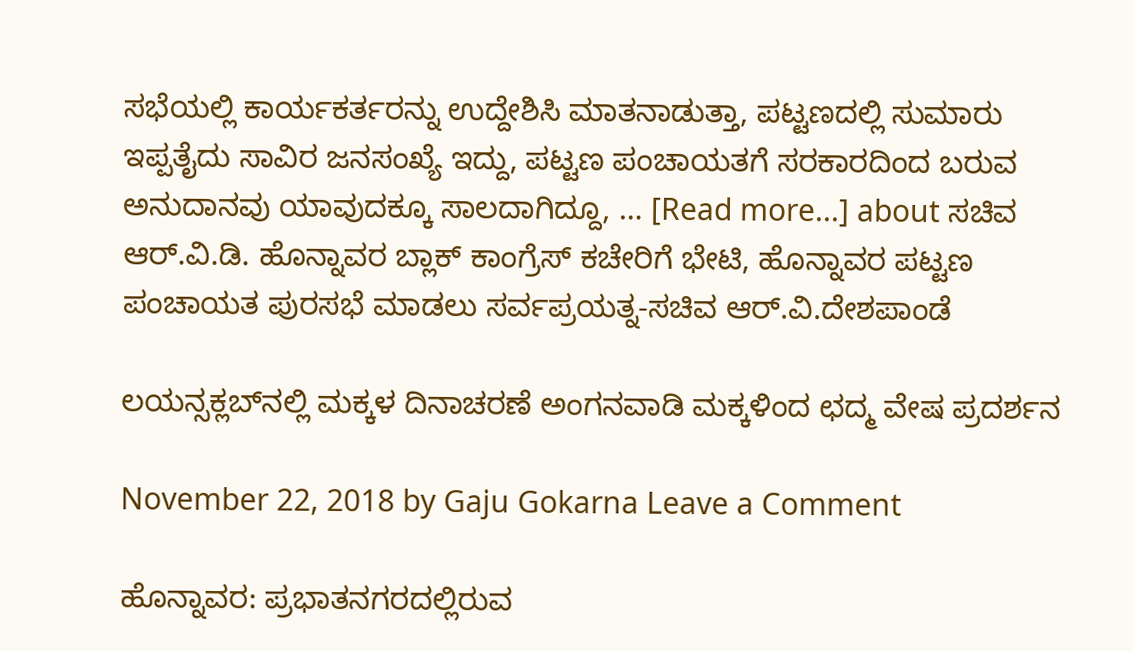ಸಭೆಯಲ್ಲಿ ಕಾರ್ಯಕರ್ತರನ್ನು ಉದ್ದೇಶಿಸಿ ಮಾತನಾಡುತ್ತಾ, ಪಟ್ಟಣದಲ್ಲಿ ಸುಮಾರು ಇಪ್ಪತೈದು ಸಾವಿರ ಜನಸಂಖ್ಯೆ ಇದ್ದು, ಪಟ್ಟಣ ಪಂಚಾಯತಗೆ ಸರಕಾರದಿಂದ ಬರುವ ಅನುದಾನವು ಯಾವುದಕ್ಕೂ ಸಾಲದಾಗಿದ್ದೂ, … [Read more...] about ಸಚಿವ ಆರ್.ವಿ.ಡಿ. ಹೊನ್ನಾವರ ಬ್ಲಾಕ್ ಕಾಂಗ್ರೆಸ್ ಕಚೇರಿಗೆ ಭೇಟಿ, ಹೊನ್ನಾವರ ಪಟ್ಟಣ ಪಂಚಾಯತ ಪುರಸಭೆ ಮಾಡಲು ಸರ್ವಪ್ರಯತ್ನ-ಸಚಿವ ಆರ್.ವಿ.ದೇಶಪಾಂಡೆ

ಲಯನ್ಸಕ್ಲಬ್‍ನಲ್ಲಿ ಮಕ್ಕಳ ದಿನಾಚರಣೆ ಅಂಗನವಾಡಿ ಮಕ್ಕಳಿಂದ ಛದ್ಮ ವೇಷ ಪ್ರದರ್ಶನ

November 22, 2018 by Gaju Gokarna Leave a Comment

ಹೊನ್ನಾವರ: ಪ್ರಭಾತನಗರದಲ್ಲಿರುವ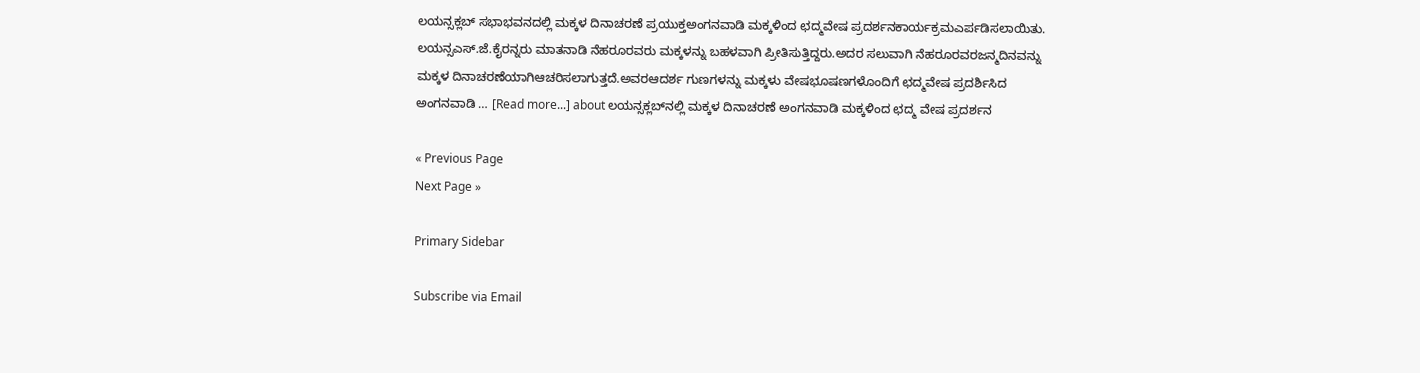ಲಯನ್ಸಕ್ಲಬ್ ಸಭಾಭವನದಲ್ಲಿ ಮಕ್ಕಳ ದಿನಾಚರಣೆ ಪ್ರಯುಕ್ತಅಂಗನವಾಡಿ ಮಕ್ಕಳಿಂದ ಛದ್ಮವೇಷ ಪ್ರದರ್ಶನಕಾರ್ಯಕ್ರಮಎರ್ಪಡಿಸಲಾಯಿತು. ಲಯನ್ಸಎಸ್.ಜೆ.ಕೈರನ್ನರು ಮಾತನಾಡಿ ನೆಹರೂರವರು ಮಕ್ಕಳನ್ನು ಬಹಳವಾಗಿ ಪ್ರೀತಿಸುತ್ತಿದ್ದರು.ಅದರ ಸಲುವಾಗಿ ನೆಹರೂರವರಜನ್ಮದಿನವನ್ನು ಮಕ್ಕಳ ದಿನಾಚರಣೆಯಾಗಿಆಚರಿಸಲಾಗುತ್ತದೆ.ಅವರಆದರ್ಶ ಗುಣಗಳನ್ನು ಮಕ್ಕಳು ವೇಷಭೂಷಣಗಳೊಂದಿಗೆ ಛದ್ಮವೇಷ ಪ್ರದರ್ಶಿಸಿದ ಅಂಗನವಾಡಿ … [Read more...] about ಲಯನ್ಸಕ್ಲಬ್‍ನಲ್ಲಿ ಮಕ್ಕಳ ದಿನಾಚರಣೆ ಅಂಗನವಾಡಿ ಮಕ್ಕಳಿಂದ ಛದ್ಮ ವೇಷ ಪ್ರದರ್ಶನ

« Previous Page
Next Page »

Primary Sidebar

Subscribe via Email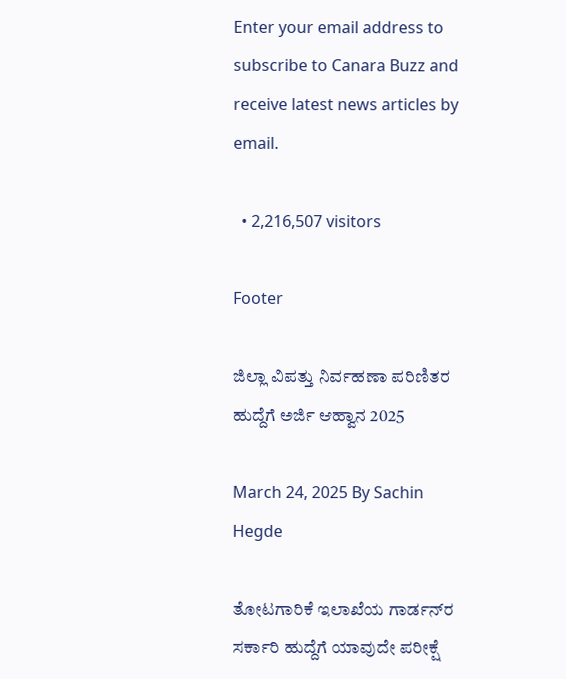Enter your email address to subscribe to Canara Buzz and receive latest news articles by email.

  • 2,216,507 visitors

Footer

ಜಿಲ್ಲಾ ವಿಪತ್ತು ನಿರ್ವಹಣಾ ಪರಿಣಿತರ ಹುದ್ದೆಗೆ ಅರ್ಜಿ ಆಹ್ವಾನ 2025

March 24, 2025 By Sachin Hegde

ತೋಟಗಾರಿಕೆ ಇಲಾಖೆಯ ಗಾರ್ಡನ್‌ರ ಸರ್ಕಾರಿ ಹುದ್ದೆಗೆ ಯಾವುದೇ ಪರೀಕ್ಷೆ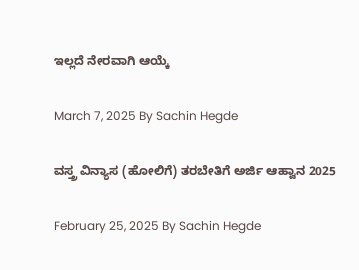ಇಲ್ಲದೆ ನೇರವಾಗಿ ಆಯ್ಕೆ

March 7, 2025 By Sachin Hegde

ವಸ್ತ್ರ ವಿನ್ಯಾಸ (ಹೋಲಿಗೆ) ತರಬೇತಿಗೆ ಅರ್ಜಿ ಆಹ್ವಾನ 2025

February 25, 2025 By Sachin Hegde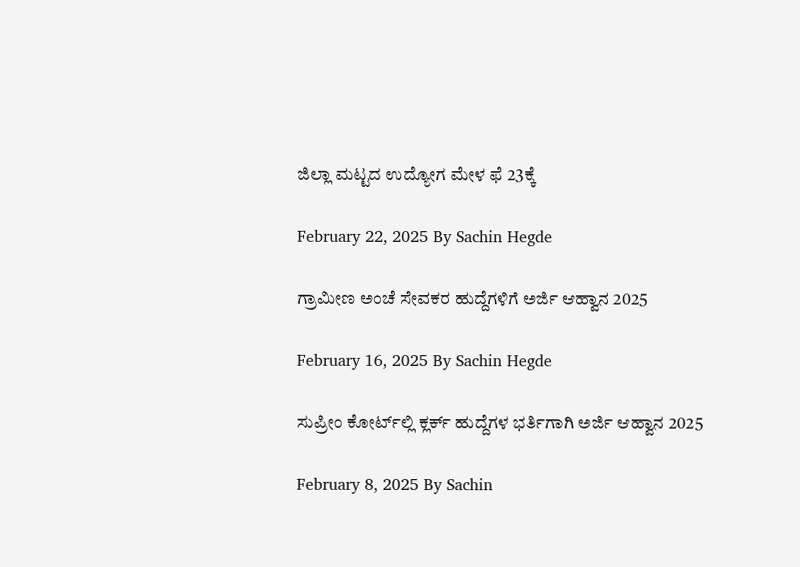ಜಿಲ್ಲಾ ಮಟ್ಟದ ಉದ್ಯೋಗ ಮೇಳ ಫೆ 23ಕ್ಕೆ

February 22, 2025 By Sachin Hegde

ಗ್ರಾಮೀಣ ಅಂಚೆ ಸೇವಕರ ಹುದ್ದೆಗಳಿಗೆ ಅರ್ಜಿ ಆಹ್ವಾನ 2025

February 16, 2025 By Sachin Hegde

ಸುಪ್ರೀಂ ಕೋರ್ಟ್‌ಲ್ಲಿ ಕ್ಲರ್ಕ್ ಹುದ್ದೆಗಳ ಭರ್ತಿಗಾಗಿ ಅರ್ಜಿ ಆಹ್ವಾನ 2025

February 8, 2025 By Sachin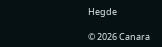Hegde

© 2026 Canara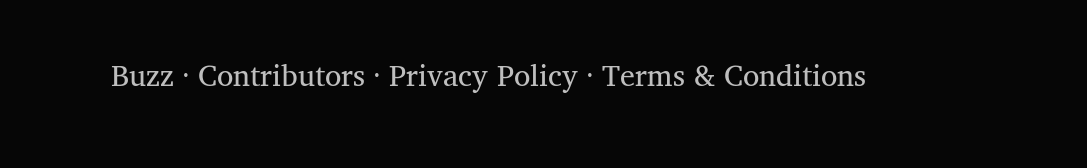Buzz · Contributors · Privacy Policy · Terms & Conditions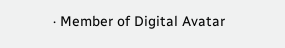· Member of Digital Avatar